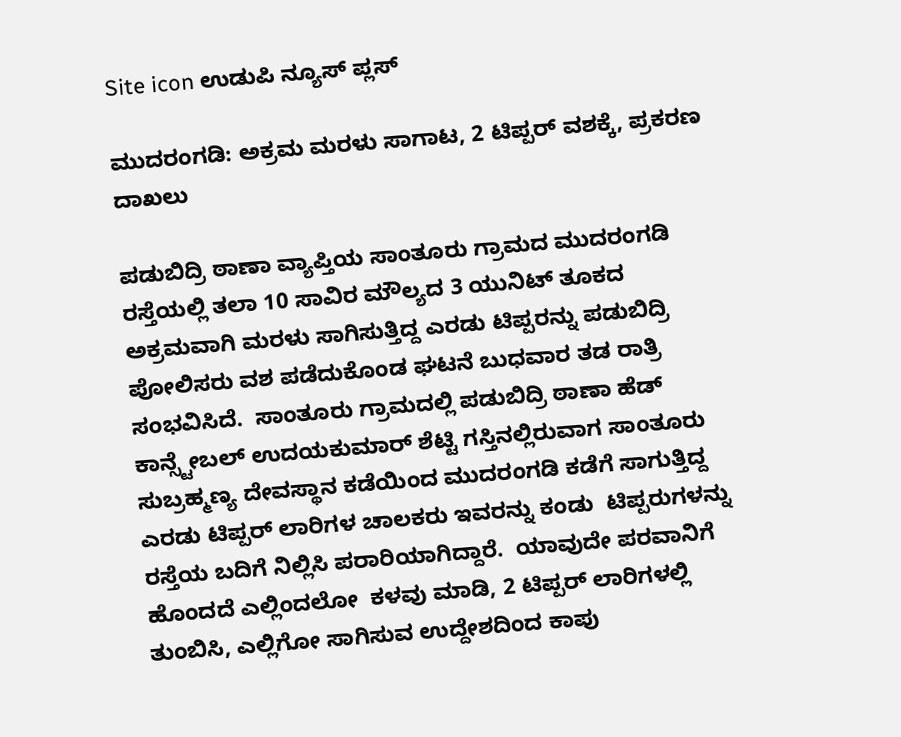Site icon ಉಡುಪಿ ನ್ಯೂಸ್ ಪ್ಲಸ್

ಮುದರಂಗಡಿ: ಅಕ್ರಮ ಮರಳು ಸಾಗಾಟ, 2 ಟಿಪ್ಪರ್ ವಶಕ್ಕೆ, ಪ್ರಕರಣ ದಾಖಲು

ಪಡುಬಿದ್ರಿ ಠಾಣಾ ವ್ಯಾಪ್ತಿಯ ‌ಸಾಂತೂರು ಗ್ರಾಮದ ಮುದರಂಗಡಿ ರಸ್ತೆಯಲ್ಲಿ ತಲಾ 10 ಸಾವಿರ ಮೌಲ್ಯದ 3 ಯುನಿಟ್ ತೂಕದ ಅಕ್ರಮವಾಗಿ ಮರಳು ಸಾಗಿಸುತ್ತಿದ್ದ ಎರಡು ಟಿಪ್ಪರನ್ನು ಪಡುಬಿದ್ರಿ ಪೋಲಿಸರು ವಶ ಪಡೆದುಕೊಂಡ ‌ಘಟನೆ ಬುಧವಾರ ತಡ ರಾತ್ರಿ ಸಂಭವಿಸಿದೆ.  ಸಾಂತೂರು ಗ್ರಾಮದಲ್ಲಿ ಪಡುಬಿದ್ರಿ ಠಾಣಾ ಹೆಡ್ ಕಾನ್ಸ್ಟೇಬಲ್ ಉದಯಕುಮಾರ್‌ ಶೆಟ್ಟಿ ಗಸ್ತಿನಲ್ಲಿರುವಾಗ ಸಾಂತೂರು ಸುಬ್ರಹ್ಮಣ್ಯ ದೇವಸ್ಥಾನ ಕಡೆಯಿಂದ ಮುದರಂಗಡಿ ಕಡೆಗೆ ಸಾಗುತ್ತಿದ್ದ ಎರಡು ಟಿಪ್ಪರ್‌ ಲಾರಿಗಳ ಚಾಲಕರು ಇವರನ್ನು ಕಂಡು  ಟಿಪ್ಪರುಗಳನ್ನು ರಸ್ತೆಯ ಬದಿಗೆ ನಿಲ್ಲಿಸಿ ಪರಾರಿಯಾಗಿದ್ದಾರೆ.  ಯಾವುದೇ ಪರವಾನಿಗೆ ಹೊಂದದೆ ಎಲ್ಲಿಂದಲೋ  ಕಳವು ಮಾಡಿ, 2 ಟಿಪ್ಪರ್‌ ಲಾರಿಗಳಲ್ಲಿ ತುಂಬಿಸಿ, ಎಲ್ಲಿಗೋ ಸಾಗಿಸುವ ಉದ್ದೇಶದಿಂದ ಕಾಪು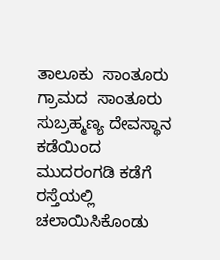ತಾಲೂಕು  ಸಾಂತೂರು ಗ್ರಾಮದ  ಸಾಂತೂರು ಸುಬ್ರಹ್ಮಣ್ಯ ದೇವಸ್ಥಾನ ಕಡೆಯಿಂದ ಮುದರಂಗಡಿ ಕಡೆಗೆ ರಸ್ತೆಯಲ್ಲಿ ಚಲಾಯಿಸಿಕೊಂಡು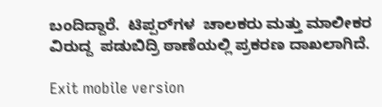ಬಂದಿದ್ದಾರೆ.  ಟಿಪ್ಪರ್‌ಗಳ  ಚಾಲಕರು ಮತ್ತು ಮಾಲೀಕರ ವಿರುದ್ದ  ಪಡುಬಿದ್ರಿ ಠಾಣೆಯಲ್ಲಿ ಪ್ರಕರಣ ದಾಖಲಾಗಿದೆ.

Exit mobile version